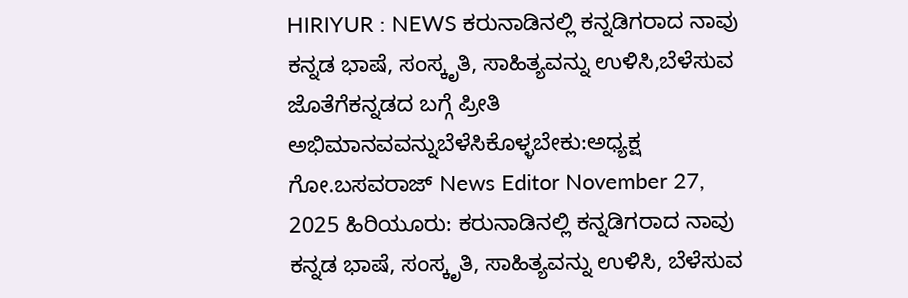HIRIYUR : NEWS ಕರುನಾಡಿನಲ್ಲಿ ಕನ್ನಡಿಗರಾದ ನಾವು ಕನ್ನಡ ಭಾಷೆ, ಸಂಸ್ಕೃತಿ, ಸಾಹಿತ್ಯವನ್ನು ಉಳಿಸಿ,ಬೆಳೆಸುವ ಜೊತೆಗೆಕನ್ನಡದ ಬಗ್ಗೆ ಪ್ರೀತಿ ಅಭಿಮಾನವವನ್ನುಬೆಳೆಸಿಕೊಳ್ಳಬೇಕು:ಅಧ್ಯಕ್ಷ ಗೋ.ಬಸವರಾಜ್ News Editor November 27, 2025 ಹಿರಿಯೂರು: ಕರುನಾಡಿನಲ್ಲಿ ಕನ್ನಡಿಗರಾದ ನಾವು ಕನ್ನಡ ಭಾಷೆ, ಸಂಸ್ಕೃತಿ, ಸಾಹಿತ್ಯವನ್ನು ಉಳಿಸಿ, ಬೆಳೆಸುವ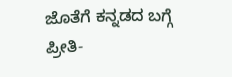ಜೊತೆಗೆ ಕನ್ನಡದ ಬಗ್ಗೆ ಪ್ರೀತಿ-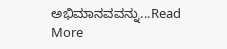ಅಭಿಮಾನವವನ್ನು...Read More